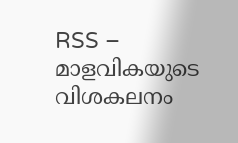RSS – മാളവികയുടെ വിശകലനം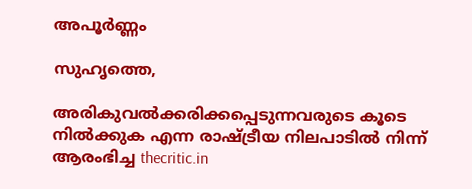അപൂര്‍ണ്ണം

സുഹൃത്തെ,

അരികുവല്‍ക്കരിക്കപ്പെടുന്നവരുടെ കൂടെ നില്‍ക്കുക എന്ന രാഷ്ട്രീയ നിലപാടില്‍ നിന്ന് ആരംഭിച്ച thecritic.in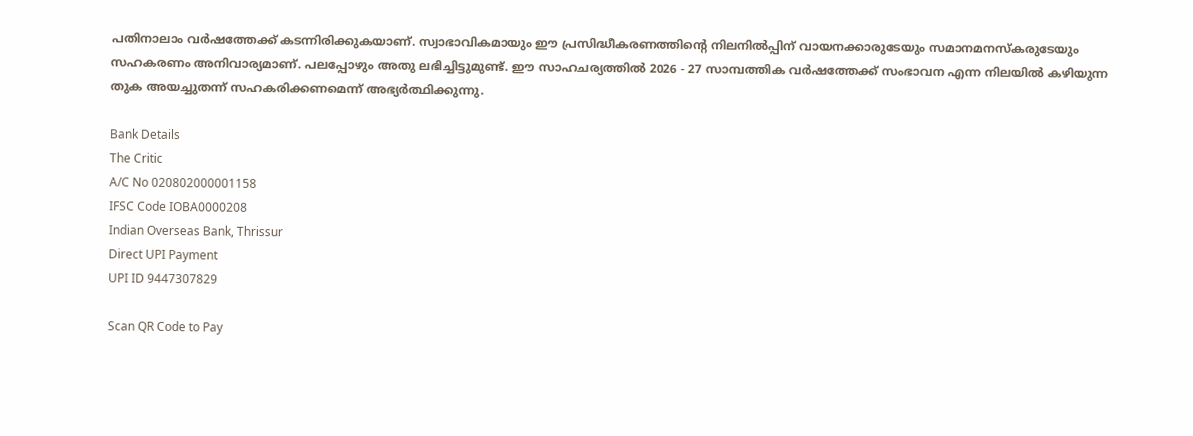പതിനാലാം വര്‍ഷത്തേക്ക് കടന്നിരിക്കുകയാണ്. സ്വാഭാവികമായും ഈ പ്രസിദ്ധീകരണത്തിന്റെ നിലനില്‍പ്പിന് വായനക്കാരുടേയും സമാനമനസ്‌കരുടേയും സഹകരണം അനിവാര്യമാണ്. പലപ്പോഴും അതു ലഭിച്ചിട്ടുമുണ്ട്. ഈ സാഹചര്യത്തില്‍ 2026 - 27 സാമ്പത്തിക വര്‍ഷത്തേക്ക് സംഭാവന എന്ന നിലയില്‍ കഴിയുന്ന തുക അയച്ചുതന്ന് സഹകരിക്കണമെന്ന് അഭ്യര്‍ത്ഥിക്കുന്നു.

Bank Details
The Critic
A/C No 020802000001158
IFSC Code IOBA0000208
Indian Overseas Bank, Thrissur
Direct UPI Payment
UPI ID 9447307829

Scan QR Code to Pay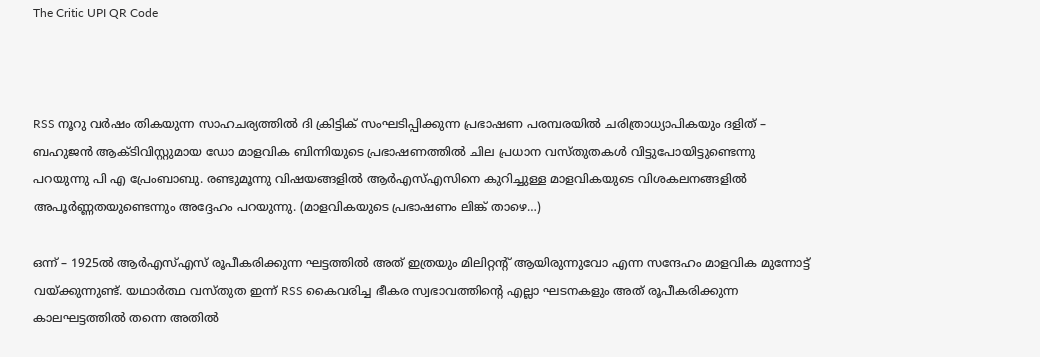The Critic UPI QR Code



RSS നൂറു വര്‍ഷം തികയുന്ന സാഹചര്യത്തില്‍ ദി ക്രിട്ടിക് സംഘടിപ്പിക്കുന്ന പ്രഭാഷണ പരമ്പരയില്‍ ചരിത്രാധ്യാപികയും ദളിത് – ബഹുജന്‍ ആക്ടിവിസ്റ്റുമായ ഡോ മാളവിക ബിന്നിയുടെ പ്രഭാഷണത്തില്‍ ചില പ്രധാന വസ്തുതകള്‍ വിട്ടുപോയിട്ടുണ്ടെന്നു പറയുന്നു പി എ പ്രേംബാബു. രണ്ടുമൂന്നു വിഷയങ്ങളില്‍ ആര്‍എസ്എസിനെ കുറിച്ചുള്ള മാളവികയുടെ വിശകലനങ്ങളില്‍ അപൂര്‍ണ്ണതയുണ്ടെന്നും അദ്ദേഹം പറയുന്നു. (മാളവികയുടെ പ്രഭാഷണം ലിങ്ക് താഴെ…)

ഒന്ന് – 1925ല്‍ ആര്‍എസ്എസ് രൂപീകരിക്കുന്ന ഘട്ടത്തില്‍ അത് ഇത്രയും മിലിറ്റന്റ് ആയിരുന്നുവോ എന്ന സന്ദേഹം മാളവിക മുന്നോട്ട് വയ്ക്കുന്നുണ്ട്. യഥാര്‍ത്ഥ വസ്തുത ഇന്ന് RSS കൈവരിച്ച ഭീകര സ്വഭാവത്തിന്റെ എല്ലാ ഘടനകളും അത് രൂപീകരിക്കുന്ന കാലഘട്ടത്തില്‍ തന്നെ അതില്‍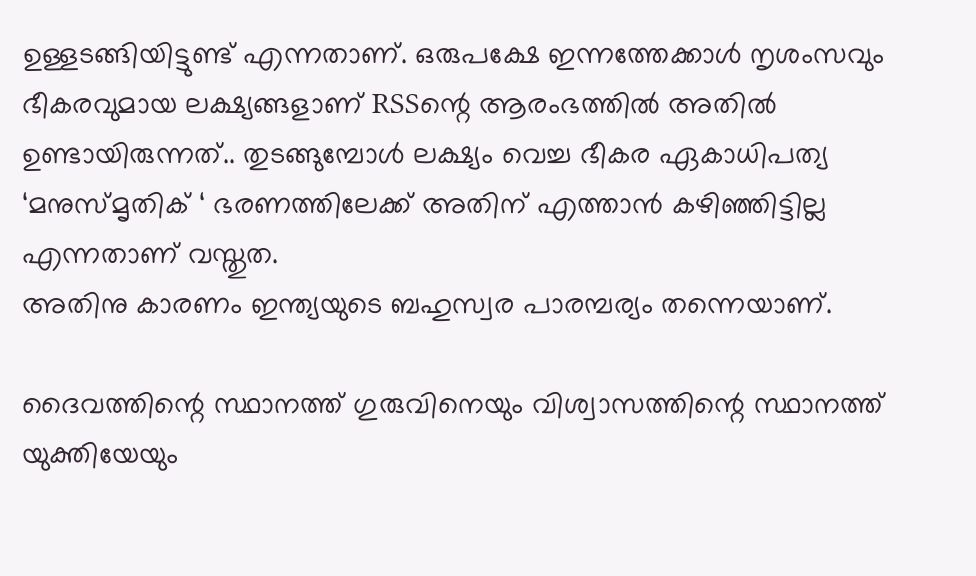ഉള്ളടങ്ങിയിട്ടുണ്ട് എന്നതാണ്. ഒരുപക്ഷേ ഇന്നത്തേക്കാള്‍ നൃശംസവും ഭീകരവുമായ ലക്ഷ്യങ്ങളാണ് RSSന്റെ ആരംഭത്തില്‍ അതില്‍ ഉണ്ടായിരുന്നത്.. തുടങ്ങുമ്പോള്‍ ലക്ഷ്യം വെച്ച ഭീകര ഏകാധിപത്യ ‘മനുസ്മൃതിക് ‘ ഭരണത്തിലേക്ക് അതിന് എത്താന്‍ കഴിഞ്ഞിട്ടില്ല എന്നതാണ് വസ്തുത.
അതിനു കാരണം ഇന്ത്യയുടെ ബഹുസ്വര പാരമ്പര്യം തന്നെയാണ്.

ദൈവത്തിന്റെ സ്ഥാനത്ത് ഗുരുവിനെയും വിശ്വാസത്തിന്റെ സ്ഥാനത്ത് യുക്തിയേയും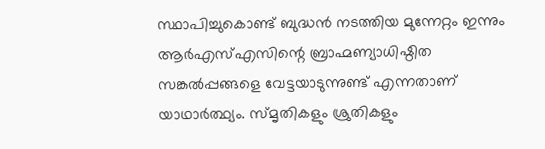സ്ഥാപിച്ചുകൊണ്ട് ബുദ്ധന്‍ നടത്തിയ മുന്നേറ്റം ഇന്നും ആര്‍എസ്എസിന്റെ ബ്രാഹ്മണ്യാധിഷ്ഠിത സങ്കല്‍പ്പങ്ങളെ വേട്ടയാടുന്നുണ്ട് എന്നതാണ് യാഥാര്‍ത്ഥ്യം. സ്മൃതികളും ശ്രുതികളും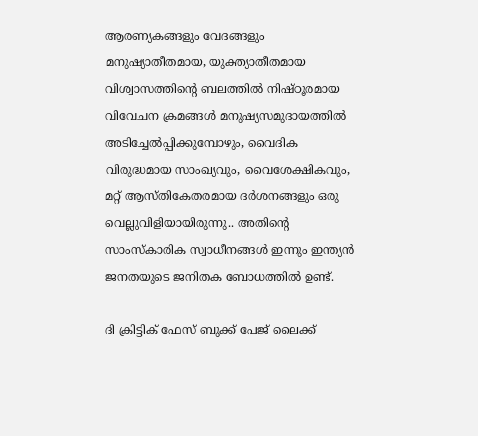ആരണ്യകങ്ങളും വേദങ്ങളും മനുഷ്യാതീതമായ, യുക്ത്യാതീതമായ വിശ്വാസത്തിന്റെ ബലത്തില്‍ നിഷ്ഠൂരമായ വിവേചന ക്രമങ്ങള്‍ മനുഷ്യസമുദായത്തില്‍ അടിച്ചേല്‍പ്പിക്കുമ്പോഴും, വൈദിക വിരുദ്ധമായ സാംഖ്യവും, വൈശേക്ഷികവും, മറ്റ് ആസ്തികേതരമായ ദര്‍ശനങ്ങളും ഒരു വെല്ലുവിളിയായിരുന്നു.. അതിന്റെ സാംസ്‌കാരിക സ്വാധീനങ്ങള്‍ ഇന്നും ഇന്ത്യന്‍ ജനതയുടെ ജനിതക ബോധത്തില്‍ ഉണ്ട്.

ദി ക്രിട്ടിക് ഫേസ് ബുക്ക് പേജ് ലൈക്ക്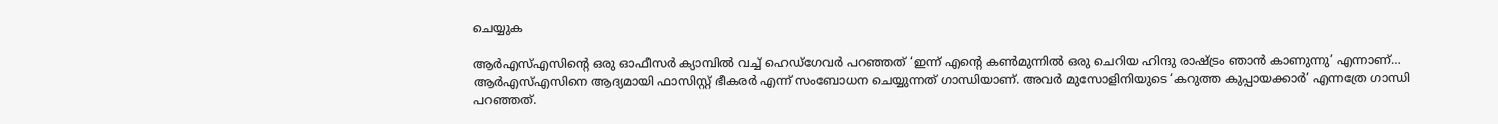ചെയ്യുക

ആര്‍എസ്എസിന്റെ ഒരു ഓഫീസര്‍ ക്യാമ്പില്‍ വച്ച് ഹെഡ്‌ഗേവര്‍ പറഞ്ഞത് ‘ഇന്ന് എന്റെ കണ്‍മുന്നില്‍ ഒരു ചെറിയ ഹിന്ദു രാഷ്ട്രം ഞാന്‍ കാണുന്നു’ എന്നാണ്… ആര്‍എസ്എസിനെ ആദ്യമായി ഫാസിസ്റ്റ് ഭീകരര്‍ എന്ന് സംബോധന ചെയ്യുന്നത് ഗാന്ധിയാണ്. അവര്‍ മുസോളിനിയുടെ ‘കറുത്ത കുപ്പായക്കാര്‍’ എന്നത്രേ ഗാന്ധി പറഞ്ഞത്.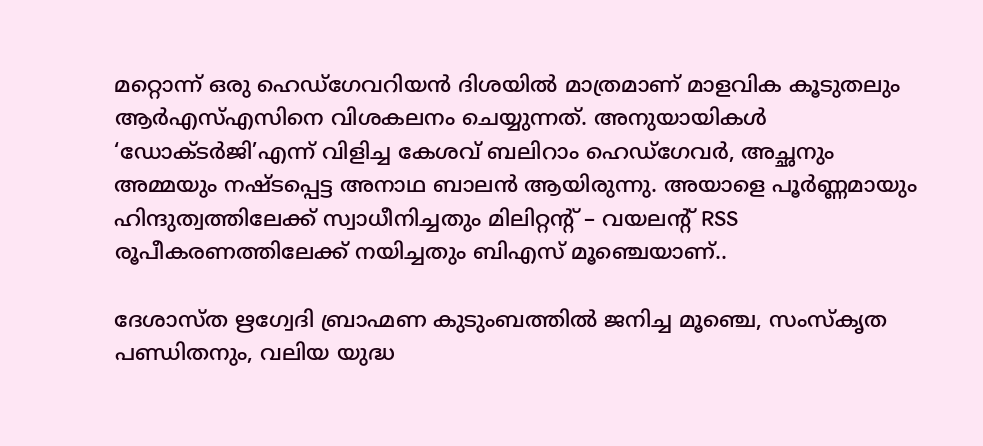മറ്റൊന്ന് ഒരു ഹെഡ്‌ഗേവറിയന്‍ ദിശയില്‍ മാത്രമാണ് മാളവിക കൂടുതലും ആര്‍എസ്എസിനെ വിശകലനം ചെയ്യുന്നത്. അനുയായികള്‍ ‘ഡോക്ടര്‍ജി’എന്ന് വിളിച്ച കേശവ് ബലിറാം ഹെഡ്‌ഗേവര്‍, അച്ഛനും അമ്മയും നഷ്ടപ്പെട്ട അനാഥ ബാലന്‍ ആയിരുന്നു. അയാളെ പൂര്‍ണ്ണമായും ഹിന്ദുത്വത്തിലേക്ക് സ്വാധീനിച്ചതും മിലിറ്റന്റ് – വയലന്റ് RSS രൂപീകരണത്തിലേക്ക് നയിച്ചതും ബിഎസ് മൂഞ്ചെയാണ്..

ദേശാസ്ത ഋഗ്വേദി ബ്രാഹ്മണ കുടുംബത്തില്‍ ജനിച്ച മൂഞ്ചെ, സംസ്‌കൃത പണ്ഡിതനും, വലിയ യുദ്ധ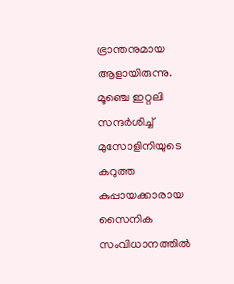ഭ്രാന്തനുമായ ആളായിരുന്നു. മൂഞ്ചെ ഇറ്റലി സന്ദര്‍ശിച്ച് മുസോളിനിയുടെ കറുത്ത കുപ്പായക്കാരായ സൈനിക സംവിധാനത്തില്‍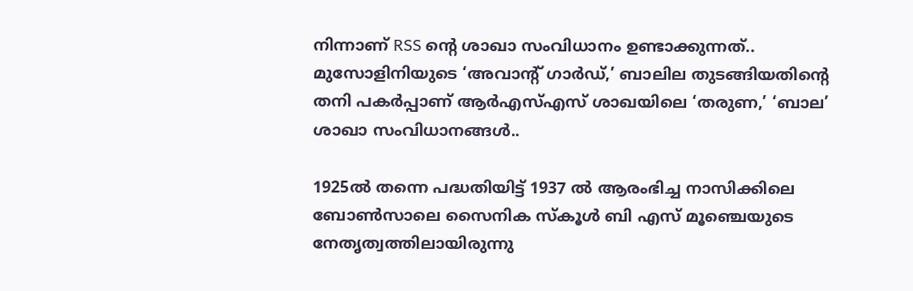നിന്നാണ് RSS ന്റെ ശാഖാ സംവിധാനം ഉണ്ടാക്കുന്നത്.. മുസോളിനിയുടെ ‘അവാന്റ് ഗാര്‍ഡ്,’ ബാലില തുടങ്ങിയതിന്റെ തനി പകര്‍പ്പാണ് ആര്‍എസ്എസ് ശാഖയിലെ ‘തരുണ,’ ‘ബാല’ ശാഖാ സംവിധാനങ്ങള്‍..

1925ല്‍ തന്നെ പദ്ധതിയിട്ട് 1937 ല്‍ ആരംഭിച്ച നാസിക്കിലെ ബോണ്‍സാലെ സൈനിക സ്‌കൂള്‍ ബി എസ് മൂഞ്ചെയുടെ നേതൃത്വത്തിലായിരുന്നു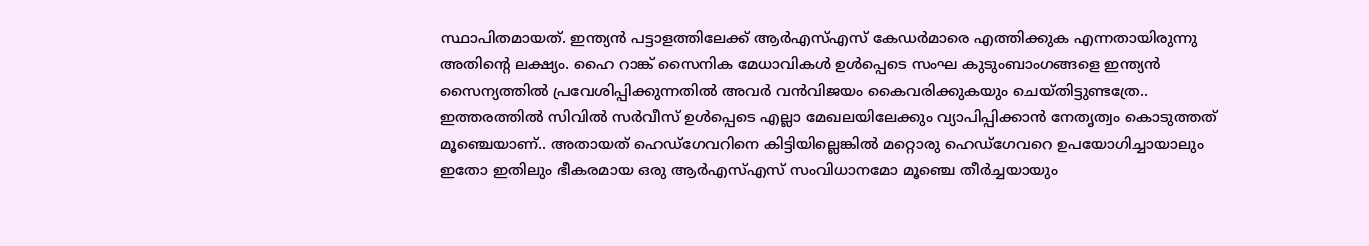സ്ഥാപിതമായത്. ഇന്ത്യന്‍ പട്ടാളത്തിലേക്ക് ആര്‍എസ്എസ് കേഡര്‍മാരെ എത്തിക്കുക എന്നതായിരുന്നു അതിന്റെ ലക്ഷ്യം. ഹൈ റാങ്ക് സൈനിക മേധാവികള്‍ ഉള്‍പ്പെടെ സംഘ കുടുംബാംഗങ്ങളെ ഇന്ത്യന്‍ സൈന്യത്തില്‍ പ്രവേശിപ്പിക്കുന്നതില്‍ അവര്‍ വന്‍വിജയം കൈവരിക്കുകയും ചെയ്തിട്ടുണ്ടത്രേ.. ഇത്തരത്തില്‍ സിവില്‍ സര്‍വീസ് ഉള്‍പ്പെടെ എല്ലാ മേഖലയിലേക്കും വ്യാപിപ്പിക്കാന്‍ നേതൃത്വം കൊടുത്തത് മൂഞ്ചെയാണ്.. അതായത് ഹെഡ്‌ഗേവറിനെ കിട്ടിയില്ലെങ്കില്‍ മറ്റൊരു ഹെഡ്‌ഗേവറെ ഉപയോഗിച്ചായാലും ഇതോ ഇതിലും ഭീകരമായ ഒരു ആര്‍എസ്എസ് സംവിധാനമോ മൂഞ്ചെ തീര്‍ച്ചയായും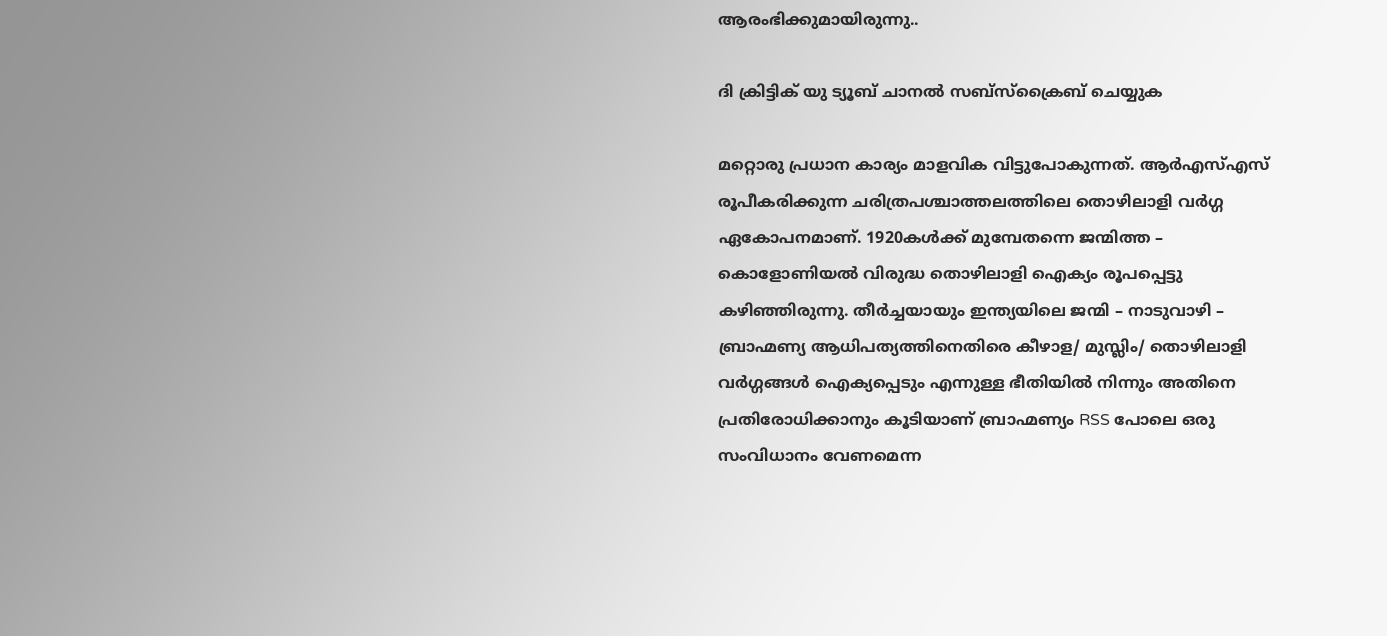ആരംഭിക്കുമായിരുന്നു..

ദി ക്രിട്ടിക് യു ട്യൂബ് ചാനല്‍ സബ്‌സ്‌ക്രൈബ് ചെയ്യുക

മറ്റൊരു പ്രധാന കാര്യം മാളവിക വിട്ടുപോകുന്നത്. ആര്‍എസ്എസ് രൂപീകരിക്കുന്ന ചരിത്രപശ്ചാത്തലത്തിലെ തൊഴിലാളി വര്‍ഗ്ഗ ഏകോപനമാണ്. 1920കള്‍ക്ക് മുമ്പേതന്നെ ജന്മിത്ത – കൊളോണിയല്‍ വിരുദ്ധ തൊഴിലാളി ഐക്യം രൂപപ്പെട്ടു കഴിഞ്ഞിരുന്നു. തീര്‍ച്ചയായും ഇന്ത്യയിലെ ജന്മി – നാടുവാഴി – ബ്രാഹ്മണ്യ ആധിപത്യത്തിനെതിരെ കീഴാള/ മുസ്ലിം/ തൊഴിലാളി വര്‍ഗ്ഗങ്ങള്‍ ഐക്യപ്പെടും എന്നുള്ള ഭീതിയില്‍ നിന്നും അതിനെ പ്രതിരോധിക്കാനും കൂടിയാണ് ബ്രാഹ്മണ്യം RSS പോലെ ഒരു സംവിധാനം വേണമെന്ന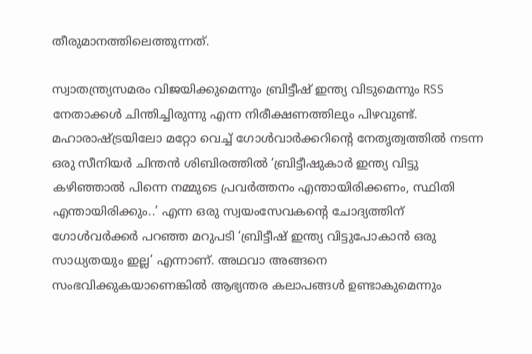തീരുമാനത്തിലെത്തുന്നത്.

സ്വാതന്ത്ര്യസമരം വിജയിക്കുമെന്നും ബ്രിട്ടീഷ് ഇന്ത്യ വിടുമെന്നും RSS നേതാക്കള്‍ ചിന്തിച്ചിരുന്നു എന്ന നിരീക്ഷണത്തിലും പിഴവുണ്ട്. മഹാരാഷ്ട്രയിലോ മറ്റോ വെച്ച് ഗോള്‍വാര്‍ക്കറിന്റെ നേതൃത്വത്തില്‍ നടന്ന ഒരു സീനിയര്‍ ചിന്തന്‍ ശിബിരത്തില്‍ ‘ബ്രിട്ടീഷുകാര്‍ ഇന്ത്യ വിട്ടു കഴിഞ്ഞാല്‍ പിന്നെ നമ്മുടെ പ്രവര്‍ത്തനം എന്തായിരിക്കണം, സ്ഥിതി എന്തായിരിക്കും..’ എന്ന ഒരു സ്വയംസേവകന്റെ ചോദ്യത്തിന് ഗോള്‍വര്‍ക്കര്‍ പറഞ്ഞ മറുപടി ‘ബ്രിട്ടീഷ് ഇന്ത്യ വിട്ടുപോകാന്‍ ഒരു സാധ്യതയും ഇല്ല’ എന്നാണ്. അഥവാ അങ്ങനെ സംഭവിക്കുകയാണെങ്കില്‍ ആഭ്യന്തര കലാപങ്ങള്‍ ഉണ്ടാകുമെന്നും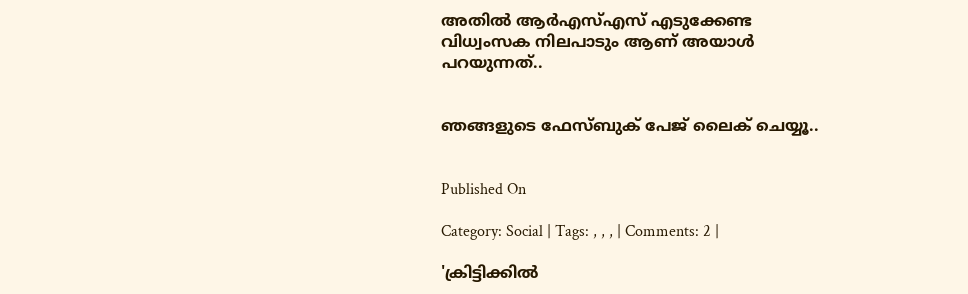അതില്‍ ആര്‍എസ്എസ് എടുക്കേണ്ട വിധ്വംസക നിലപാടും ആണ് അയാള്‍ പറയുന്നത്..


ഞങ്ങളുടെ ഫേസ്ബുക് പേജ് ലൈക് ചെയ്യൂ..


Published On

Category: Social | Tags: , , , | Comments: 2 |

'ക്രിട്ടിക്കില്‍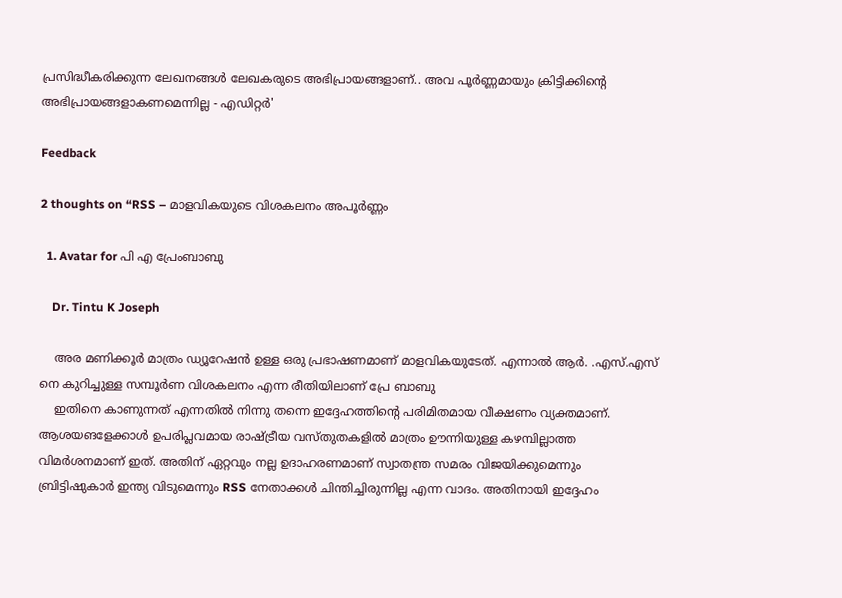പ്രസിദ്ധീകരിക്കുന്ന ലേഖനങ്ങള്‍ ലേഖകരുടെ അഭിപ്രായങ്ങളാണ്.. അവ പൂര്‍ണ്ണമായും ക്രിട്ടിക്കിന്റെ അഭിപ്രായങ്ങളാകണമെന്നില്ല - എഡിറ്റര്‍'

Feedback

2 thoughts on “RSS – മാളവികയുടെ വിശകലനം അപൂര്‍ണ്ണം

  1. Avatar for പി എ പ്രേംബാബു

    Dr. Tintu K Joseph

    അര മണിക്കൂർ മാത്രം ഡ്യൂറേഷൻ ഉള്ള ഒരു പ്രഭാഷണമാണ് മാളവികയുടേത്. എന്നാൽ ആർ. .എസ്.എസ് നെ കുറിച്ചുള്ള സമ്പൂർണ വിശകലനം എന്ന രീതിയിലാണ് പ്രേ ബാബു
    ഇതിനെ കാണുന്നത് എന്നതിൽ നിന്നു തന്നെ ഇദ്ദേഹത്തിൻ്റെ പരിമിതമായ വീക്ഷണം വ്യക്തമാണ്. ആശയങളേക്കാൾ ഉപരിപ്ലവമായ രാഷ്ട്രീയ വസ്തുതകളിൽ മാത്രം ഊന്നിയുള്ള കഴമ്പില്ലാത്ത വിമർശനമാണ് ഇത്. അതിന് ഏറ്റവും നല്ല ഉദാഹരണമാണ് സ്വാതന്ത്ര സമരം വിജയിക്കുമെന്നും ബ്രിട്ടിഷുകാർ ഇന്ത്യ വിടുമെന്നും RSS നേതാക്കൾ ചിന്തിച്ചിരുന്നില്ല എന്ന വാദം. അതിനായി ഇദ്ദേഹം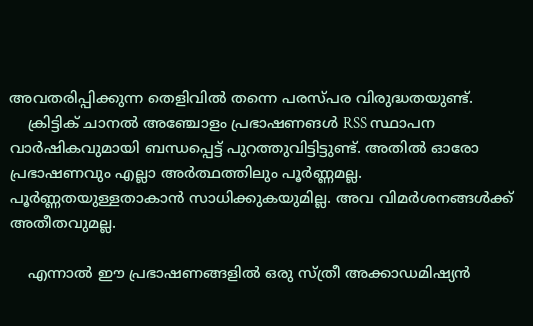അവതരിപ്പിക്കുന്ന തെളിവിൽ തന്നെ പരസ്പര വിരുദ്ധതയുണ്ട്.
    ക്രിട്ടിക് ചാനൽ അഞ്ചോളം പ്രഭാഷണങൾ RSS സ്ഥാപന വാർഷികവുമായി ബന്ധപ്പെട്ട് പുറത്തുവിട്ടിട്ടുണ്ട്. അതിൽ ഓരോ പ്രഭാഷണവും എല്ലാ അർത്ഥത്തിലും പൂർണ്ണമല്ല. പൂർണ്ണതയുള്ളതാകാൻ സാധിക്കുകയുമില്ല. അവ വിമർശനങ്ങൾക്ക് അതീതവുമല്ല.

    എന്നാൽ ഈ പ്രഭാഷണങ്ങളിൽ ഒരു സ്ത്രീ അക്കാഡമിഷ്യൻ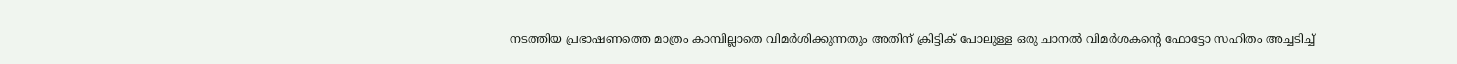നടത്തിയ പ്രഭാഷണത്തെ മാത്രം കാമ്പില്ലാതെ വിമർശിക്കുന്നതും അതിന് ക്രിട്ടിക് പോലുള്ള ഒരു ചാനൽ വിമർശകൻ്റെ ഫോട്ടോ സഹിതം അച്ചടിച്ച്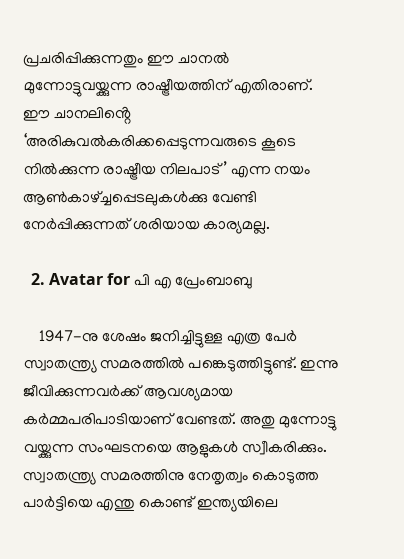പ്രചരിപ്പിക്കുന്നതും ഈ ചാനൽ മുന്നോട്ടുവയ്ക്കുന്ന രാഷ്ട്രീയത്തിന് എതിരാണ്. ഈ ചാനലിൻ്റെ ‘അരികുവൽകരിക്കപ്പെടുന്നവരുടെ കൂടെ നിൽക്കുന്ന രാഷ്ട്രീയ നിലപാട്’ എന്ന നയം ആൺകാഴ്ച്ചപ്പെടലുകൾക്കു വേണ്ടി നേർപ്പിക്കുന്നത് ശരിയായ കാര്യമല്ല.

  2. Avatar for പി എ പ്രേംബാബു

    1947-നു ശേഷം ജനിച്ചിട്ടുള്ള എത്ര പേർ സ്വാതന്ത്ര്യ സമരത്തിൽ പങ്കെടുത്തിട്ടുണ്ട്. ഇന്നു ജീവിക്കുന്നവർക്ക് ആവശ്യമായ കർമ്മപരിപാടിയാണ് വേണ്ടത്. അതു മുന്നോട്ടു വയ്ക്കുന്ന സംഘടനയെ ആളുകൾ സ്വീകരിക്കും. സ്വാതന്ത്ര്യ സമരത്തിനു നേതൃത്വം കൊടുത്ത പാർട്ടിയെ എന്തു കൊണ്ട് ഇന്ത്യയിലെ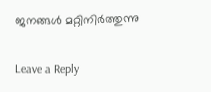ജനങ്ങൾ മറ്റിനിർത്തുന്നു

Leave a Reply